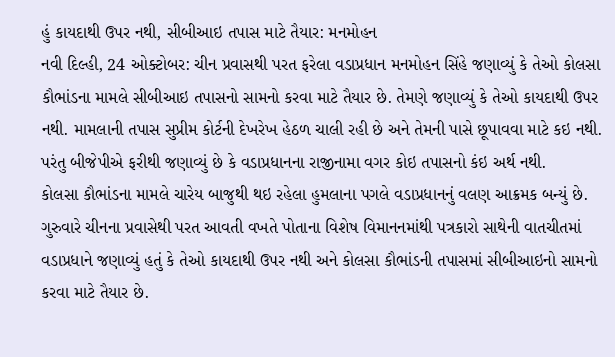હું કાયદાથી ઉપર નથી, સીબીઆઇ તપાસ માટે તૈયાર: મનમોહન
નવી દિલ્હી, 24 ઓક્ટોબર: ચીન પ્રવાસથી પરત ફરેલા વડાપ્રધાન મનમોહન સિંહે જણાવ્યું કે તેઓ કોલસા કૌભાંડના મામલે સીબીઆઇ તપાસનો સામનો કરવા માટે તૈયાર છે. તેમણે જણાવ્યું કે તેઓ કાયદાથી ઉપર નથી. મામલાની તપાસ સુપ્રીમ કોર્ટની દેખરેખ હેઠળ ચાલી રહી છે અને તેમની પાસે છૂપાવવા માટે કઇ નથી. પરંતુ બીજેપીએ ફરીથી જણાવ્યું છે કે વડાપ્રધાનના રાજીનામા વગર કોઇ તપાસનો કંઇ અર્થ નથી.
કોલસા કૌભાંડના મામલે ચારેય બાજુથી થઇ રહેલા હુમલાના પગલે વડાપ્રધાનનું વલણ આક્રમક બન્યું છે. ગુરુવારે ચીનના પ્રવાસેથી પરત આવતી વખતે પોતાના વિશેષ વિમાનનમાંથી પત્રકારો સાથેની વાતચીતમાં વડાપ્રધાને જણાવ્યું હતું કે તેઓ કાયદાથી ઉપર નથી અને કોલસા કૌભાંડની તપાસમાં સીબીઆઇનો સામનો કરવા માટે તૈયાર છે.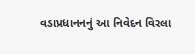વડાપ્રધાનનનું આ નિવેદન વિરલા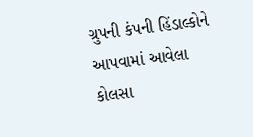ગ્રુપની કંપની હિંડાલ્કોને આપવામાં આવેલા કોલસા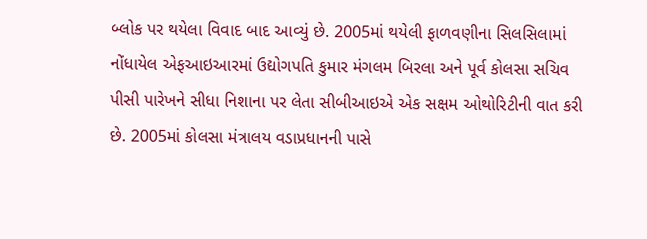બ્લોક પર થયેલા વિવાદ બાદ આવ્યું છે. 2005માં થયેલી ફાળવણીના સિલસિલામાં નોંધાયેલ એફઆઇઆરમાં ઉદ્યોગપતિ કુમાર મંગલમ બિરલા અને પૂર્વ કોલસા સચિવ પીસી પારેખને સીધા નિશાના પર લેતા સીબીઆઇએ એક સક્ષમ ઓથોરિટીની વાત કરી છે. 2005માં કોલસા મંત્રાલય વડાપ્રધાનની પાસે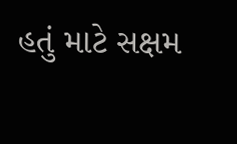હતું માટે સક્ષમ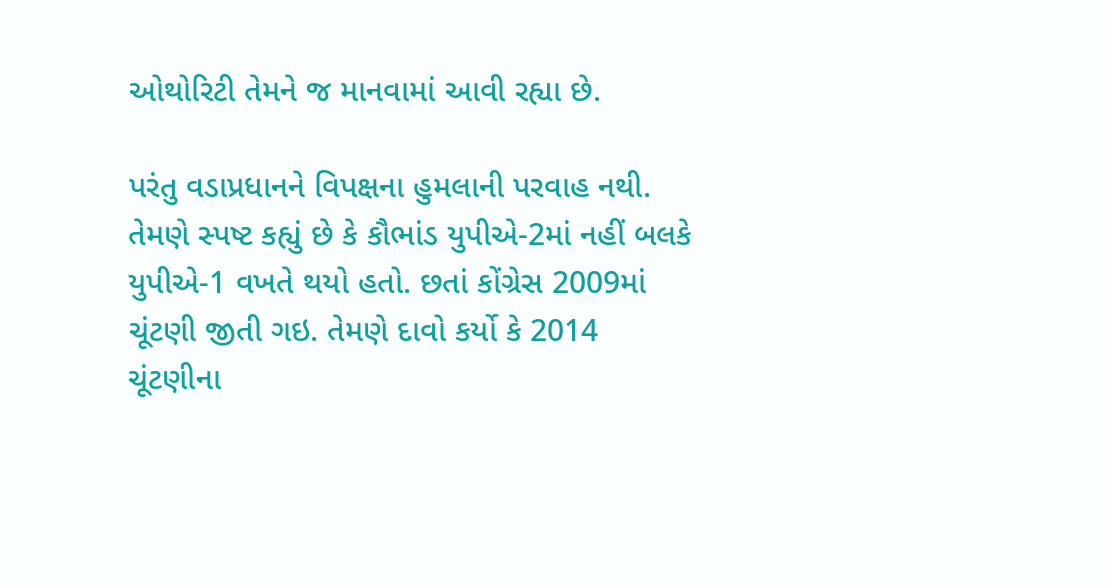ઓથોરિટી તેમને જ માનવામાં આવી રહ્યા છે.

પરંતુ વડાપ્રધાનને વિપક્ષના હુમલાની પરવાહ નથી. તેમણે સ્પષ્ટ કહ્યું છે કે કૌભાંડ યુપીએ-2માં નહીં બલકે યુપીએ-1 વખતે થયો હતો. છતાં કોંગ્રેસ 2009માં ચૂંટણી જીતી ગઇ. તેમણે દાવો કર્યો કે 2014 ચૂંટણીના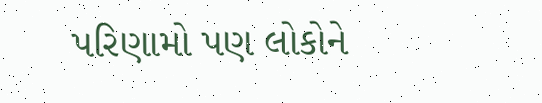પરિણામો પણ લોકોને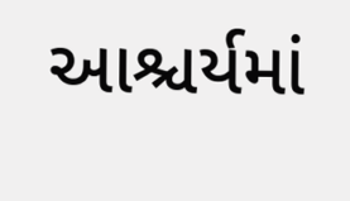આશ્ચર્યમાં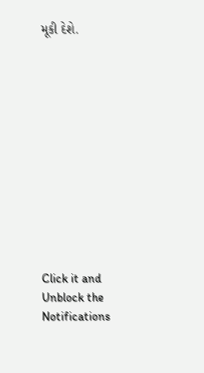મૂકી દેશે.












Click it and Unblock the Notifications